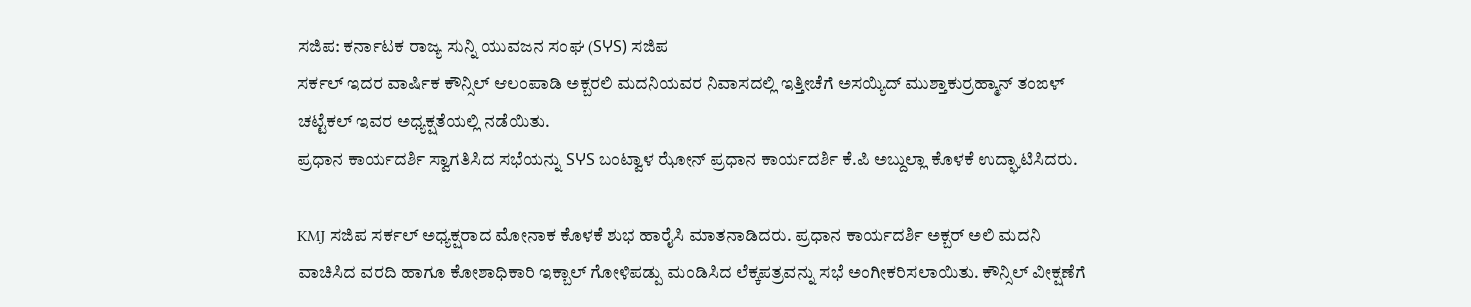ಸಜಿಪ: ಕರ್ನಾಟಕ ರಾಜ್ಯ ಸುನ್ನಿ ಯುವಜನ ಸಂಘ (SჄS) ಸಜಿಪ
ಸರ್ಕಲ್ ಇದರ ವಾರ್ಷಿಕ ಕೌನ್ಸಿಲ್ ಆಲಂಪಾಡಿ ಅಕ್ಬರಲಿ ಮದನಿಯವರ ನಿವಾಸದಲ್ಲಿ ಇತ್ತೀಚೆಗೆ ಅಸಯ್ಯಿದ್ ಮುಶ್ತಾಕುರ್ರಹ್ಮಾನ್ ತಂಙಳ್ ಚಟ್ಟೆಕಲ್ ಇವರ ಅಧ್ಯಕ್ಷತೆಯಲ್ಲಿ ನಡೆಯಿತು.
ಪ್ರಧಾನ ಕಾರ್ಯದರ್ಶಿ ಸ್ವಾಗತಿಸಿದ ಸಭೆಯನ್ನು SჄS ಬಂಟ್ವಾಳ ಝೋನ್ ಪ್ರಧಾನ ಕಾರ್ಯದರ್ಶಿ ಕೆ.ಪಿ ಅಬ್ದುಲ್ಲಾ ಕೊಳಕೆ ಉದ್ಘಾಟಿಸಿದರು.

KMJ ಸಜಿಪ ಸರ್ಕಲ್ ಅಧ್ಯಕ್ಷರಾದ ಮೋನಾಕ ಕೊಳಕೆ ಶುಭ ಹಾರೈಸಿ ಮಾತನಾಡಿದರು. ಪ್ರಧಾನ ಕಾರ್ಯದರ್ಶಿ ಅಕ್ಬರ್ ಅಲಿ ಮದನಿ ವಾಚಿಸಿದ ವರದಿ ಹಾಗೂ ಕೋಶಾಧಿಕಾರಿ ಇಕ್ಬಾಲ್ ಗೋಳಿಪಡ್ಪು ಮಂಡಿಸಿದ ಲೆಕ್ಕಪತ್ರವನ್ನು ಸಭೆ ಅಂಗೀಕರಿಸಲಾಯಿತು. ಕೌನ್ಸಿಲ್ ವೀಕ್ಷಣೆಗೆ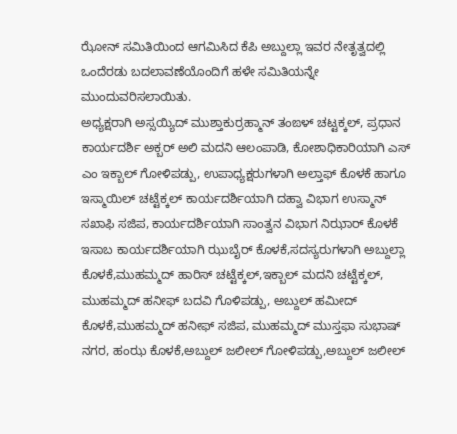ಝೋನ್ ಸಮಿತಿಯಿಂದ ಆಗಮಿಸಿದ ಕೆಪಿ ಅಬ್ದುಲ್ಲಾ ಇವರ ನೇತೃತ್ವದಲ್ಲಿ ಒಂದೆರಡು ಬದಲಾವಣೆಯೊಂದಿಗೆ ಹಳೇ ಸಮಿತಿಯನ್ನೇ ಮುಂದುವರಿಸಲಾಯಿತು.
ಅಧ್ಯಕ್ಷರಾಗಿ ಅಸ್ಸಯ್ಯಿದ್ ಮುಶ್ತಾಕುರ್ರಹ್ಮಾನ್ ತಂಙಳ್ ಚಟ್ಟಕ್ಕಲ್, ಪ್ರಧಾನ ಕಾರ್ಯದರ್ಶಿ ಅಕ್ಬರ್ ಅಲಿ ಮದನಿ ಆಲಂಪಾಡಿ, ಕೋಶಾಧಿಕಾರಿಯಾಗಿ ಎಸ್ ಎಂ ಇಕ್ಬಾಲ್ ಗೋಳಿಪಡ್ಪು, ಉಪಾಧ್ಯಕ್ಷರುಗಳಾಗಿ ಅಲ್ತಾಫ್ ಕೊಳಕೆ ಹಾಗೂ ಇಸ್ಮಾಯಿಲ್ ಚಟ್ಟೆಕ್ಕಲ್ ಕಾರ್ಯದರ್ಶಿಯಾಗಿ ದಹ್ವಾ ವಿಭಾಗ ಉಸ್ಮಾನ್ ಸಖಾಫಿ ಸಜಿಪ, ಕಾರ್ಯದರ್ಶಿಯಾಗಿ ಸಾಂತ್ವನ ವಿಭಾಗ ನಿಝಾರ್ ಕೊಳಕೆ ಇಸಾಬ ಕಾರ್ಯದರ್ಶಿಯಾಗಿ ಝುಬೈರ್ ಕೊಳಕೆ,ಸದಸ್ಯರುಗಳಾಗಿ ಅಬ್ದುಲ್ಲಾ ಕೊಳಕೆ,ಮುಹಮ್ಮದ್ ಹಾರಿಸ್ ಚಟ್ಟೆಕ್ಕಲ್,ಇಕ್ಬಾಲ್ ಮದನಿ ಚಟ್ಟೆಕ್ಕಲ್, ಮುಹಮ್ಮದ್ ಹನೀಫ್ ಬದವಿ ಗೊಳಿಪಡ್ಪು, ಅಬ್ದುಲ್ ಹಮೀದ್ ಕೊಳಕೆ,ಮುಹಮ್ಮದ್ ಹನೀಫ್ ಸಜಿಪ, ಮುಹಮ್ಮದ್ ಮುಸ್ತಫಾ ಸುಭಾಷ್ ನಗರ, ಹಂಝ ಕೊಳಕೆ,ಅಬ್ದುಲ್ ಜಲೀಲ್ ಗೋಳಿಪಡ್ಪು,ಅಬ್ದುಲ್ ಜಲೀಲ್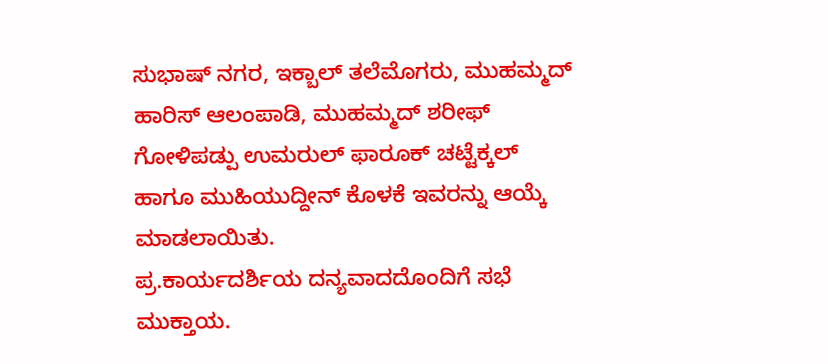ಸುಭಾಷ್ ನಗರ, ಇಕ್ಬಾಲ್ ತಲೆಮೊಗರು, ಮುಹಮ್ಮದ್ ಹಾರಿಸ್ ಆಲಂಪಾಡಿ, ಮುಹಮ್ಮದ್ ಶರೀಫ್ ಗೋಳಿಪಡ್ಪು ಉಮರುಲ್ ಫಾರೂಕ್ ಚಟ್ಟೆಕ್ಕಲ್ ಹಾಗೂ ಮುಹಿಯುದ್ದೀನ್ ಕೊಳಕೆ ಇವರನ್ನು ಆಯ್ಕೆ ಮಾಡಲಾಯಿತು.
ಪ್ರ.ಕಾರ್ಯದರ್ಶಿಯ ದನ್ಯವಾದದೊಂದಿಗೆ ಸಭೆ ಮುಕ್ತಾಯ.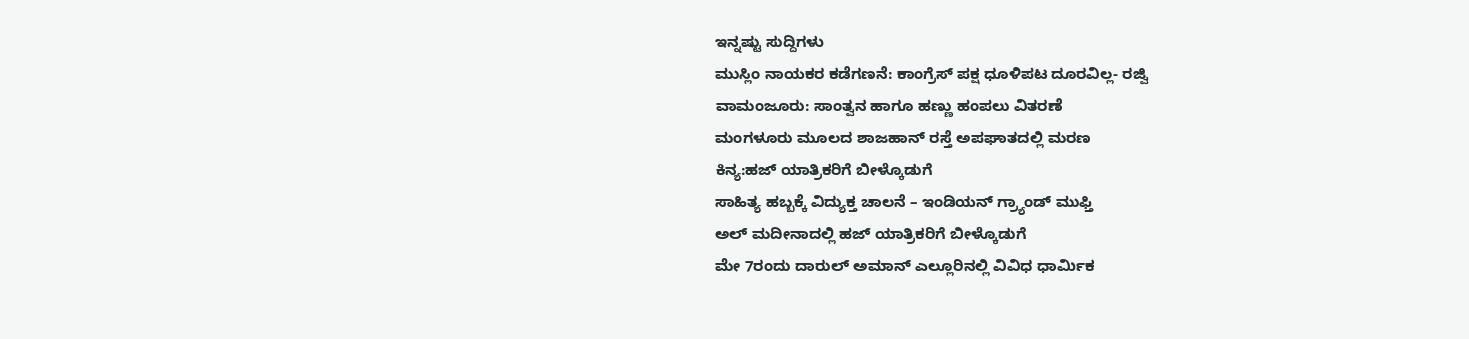ಇನ್ನಷ್ಟು ಸುದ್ದಿಗಳು
ಮುಸ್ಲಿಂ ನಾಯಕರ ಕಡೆಗಣನೆ: ಕಾಂಗ್ರೆಸ್ ಪಕ್ಷ ಧೂಳಿಪಟ ದೂರವಿಲ್ಲ- ರಜ್ವಿ
ವಾಮಂಜೂರು: ಸಾಂತ್ವನ ಹಾಗೂ ಹಣ್ಣು ಹಂಪಲು ವಿತರಣೆ
ಮಂಗಳೂರು ಮೂಲದ ಶಾಜಹಾನ್ ರಸ್ತೆ ಅಪಘಾತದಲ್ಲಿ ಮರಣ
ಕಿನ್ಯ:ಹಜ್ ಯಾತ್ರಿಕರಿಗೆ ಬೀಳ್ಕೊಡುಗೆ
ಸಾಹಿತ್ಯ ಹಬ್ಬಕ್ಕೆ ವಿದ್ಯುಕ್ತ ಚಾಲನೆ – ಇಂಡಿಯನ್ ಗ್ರ್ಯಾಂಡ್ ಮುಫ್ತಿ
ಅಲ್ ಮದೀನಾದಲ್ಲಿ ಹಜ್ ಯಾತ್ರಿಕರಿಗೆ ಬೀಳ್ಕೊಡುಗೆ
ಮೇ 7ರಂದು ದಾರುಲ್ ಅಮಾನ್ ಎಲ್ಲೂರಿನಲ್ಲಿ ವಿವಿಧ ಧಾರ್ಮಿಕ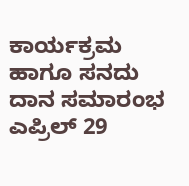ಕಾರ್ಯಕ್ರಮ ಹಾಗೂ ಸನದು ದಾನ ಸಮಾರಂಭ
ಎಪ್ರಿಲ್ 29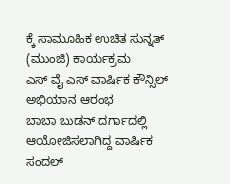ಕ್ಕೆ ಸಾಮೂಹಿಕ ಉಚಿತ ಸುನ್ನತ್ (ಮುಂಜಿ) ಕಾರ್ಯಕ್ರಮ
ಎಸ್ ವೈ ಎಸ್ ವಾರ್ಷಿಕ ಕೌನ್ಸಿಲ್ ಅಭಿಯಾನ ಆರಂಭ
ಬಾಬಾ ಬುಡನ್ ದರ್ಗಾದಲ್ಲಿ ಆಯೋಜಿಸಲಾಗಿದ್ದ ವಾರ್ಷಿಕ ಸಂದಲ್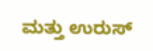ಮತ್ತು ಉರುಸ್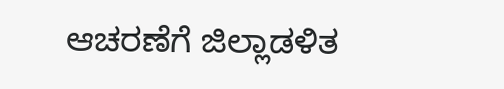ಆಚರಣೆಗೆ ಜಿಲ್ಲಾಡಳಿತ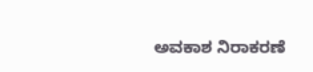ಅವಕಾಶ ನಿರಾಕರಣೆ